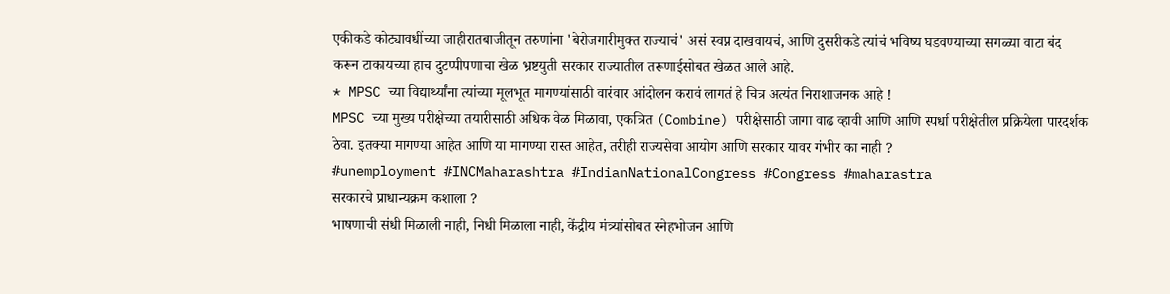एकीकडे कोट्यावधींच्या जाहीरातबाजीतून तरुणांना 'बेरोजगारीमुक्त राज्याचं' असं स्वप्न दाखवायचं, आणि दुसरीकडे त्यांचं भविष्य घडवण्याच्या सगळ्या वाटा बंद करून टाकायच्या हाच दुटप्पीपणाचा खेळ भ्रष्टयुती सरकार राज्यातील तरूणाईसोबत खेळत आले आहे.
* MPSC च्या विद्यार्थ्यांना त्यांच्या मूलभूत मागण्यांसाठी वारंवार आंदोलन करावं लागतं हे चित्र अत्यंत निराशाजनक आहे !
MPSC च्या मुख्य परीक्षेच्या तयारीसाठी अधिक वेळ मिळावा, एकत्रित (Combine) परीक्षेसाठी जागा वाढ व्हावी आणि आणि स्पर्धा परीक्षेतील प्रक्रियेला पारदर्शक ठेवा. इतक्या मागण्या आहेत आणि या मागण्या रास्त आहेत, तरीही राज्यसेवा आयोग आणि सरकार यावर गंभीर का नाही ?
#unemployment #INCMaharashtra #IndianNationalCongress #Congress #maharastra
सरकारचे प्राधान्यक्रम कशाला ?
भाषणाची संधी मिळाली नाही, निधी मिळाला नाही, केंद्रीय मंत्र्यांसोबत स्नेहभोजन आणि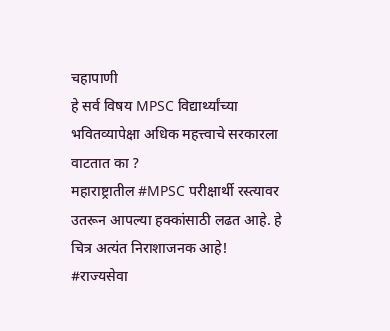चहापाणी
हे सर्व विषय MPSC विद्यार्थ्यांच्या भवितव्यापेक्षा अधिक महत्त्वाचे सरकारला वाटतात का ?
महाराष्ट्रातील #MPSC परीक्षार्थी रस्त्यावर उतरून आपल्या हक्कांसाठी लढत आहे. हे चित्र अत्यंत निराशाजनक आहे!
#राज्यसेवा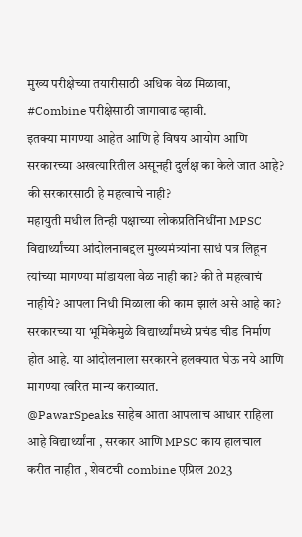मुख्य परीक्षेच्या तयारीसाठी अधिक वेळ मिळावा,
#Combine परीक्षेसाठी जागावाढ व्हावी.
इतक्या मागण्या आहेत आणि हे विषय आयोग आणि सरकारच्या अखत्यारितील असूनही दुर्लक्ष का केले जात आहे? की सरकारसाठी हे महत्वाचे नाही?
महायुती मधील तिन्ही पक्षाच्या लोकप्रतिनिधींना MPSC विद्यार्थ्यांच्या आंदोलनाबद्दल मुख्यमंत्र्यांना साधं पत्र लिहून त्यांच्या मागण्या मांडायला वेळ नाही का? की ते महत्वाचं नाहीये? आपला निधी मिळाला की काम झालं असे आहे का?
सरकारच्या या भूमिकेमुळे विद्यार्थ्यांमध्ये प्रचंड चीड निर्माण होत आहे. या आंदोलनाला सरकारने हलक्यात घेऊ नये आणि मागण्या त्वरित मान्य कराव्यात.
@PawarSpeaks साहेब आता आपलाच आधार राहिला आहे विद्यार्थ्यांना , सरकार आणि MPSC काय हालचाल करीत नाहीत , शेवटची combine एप्रिल 2023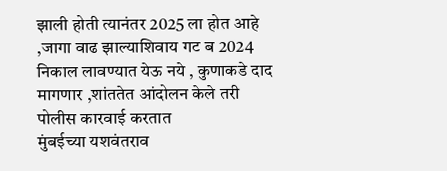झाली होती त्यानंतर 2025 ला होत आहे ,जागा वाढ झाल्याशिवाय गट ब 2024 निकाल लावण्यात येऊ नये , कुणाकडे दाद मागणार ,शांततेत आंदोलन केले तरी पोलीस कारवाई करतात
मुंबईच्या यशवंतराव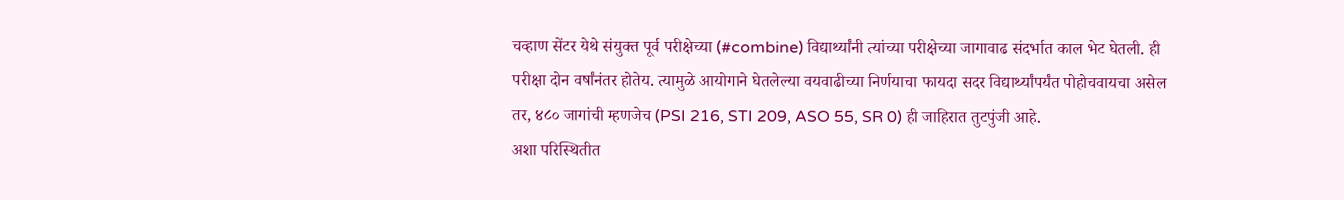चव्हाण सेंटर येथे संयुक्त पूर्व परीक्षेच्या (#combine) विद्यार्थ्यांनी त्यांच्या परीक्षेच्या जागावाढ संदर्भात काल भेट घेतली. ही परीक्षा दोन वर्षांनंतर होतेय. त्यामुळे आयोगाने घेतलेल्या वयवाढीच्या निर्णयाचा फायदा सदर विद्यार्थ्यांपर्यंत पोहोचवायचा असेल तर, ४८० जागांची म्हणजेच (PSI 216, STI 209, ASO 55, SR 0) ही जाहिरात तुटपुंजी आहे.
अशा परिस्थितीत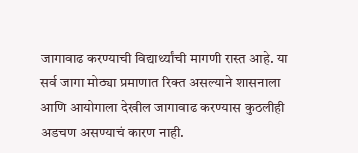जागावाढ करण्याची विद्यार्थ्यांची मागणी रास्त आहे. या सर्व जागा मोठ्या प्रमाणात रिक्त असल्याने शासनाला आणि आयोगाला देखील जागावाढ करण्यास कुठलीही अडचण असण्याचं कारण नाही.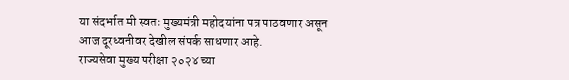या संदर्भात मी स्वतः मुख्यमंत्री महोदयांना पत्र पाठवणार असून आज दूरध्वनीवर देखील संपर्क साधणार आहे.
राज्यसेवा मुख्य परीक्षा २०२४ च्या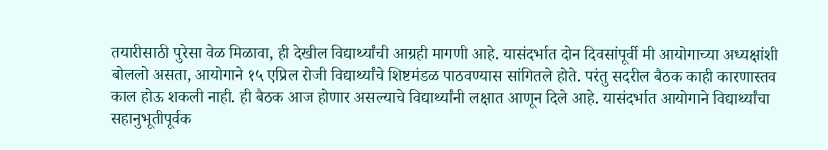तयारीसाठी पुरेसा वेळ मिळावा, ही देखील विद्यार्थ्यांची आग्रही मागणी आहे. यासंदर्भात दोन दिवसांपूर्वी मी आयोगाच्या अध्यक्षांशी बोललो असता, आयोगाने १५ एप्रिल रोजी विद्यार्थ्यांचे शिष्टमंडळ पाठवण्यास सांगितले होते. परंतु सदरील बैठक काही कारणास्तव काल होऊ शकली नाही. ही बैठक आज होणार असल्याचे विद्यार्थ्यांनी लक्षात आणून दिले आहे. यासंदर्भात आयोगाने विद्यार्थ्यांचा सहानुभूतीपूर्वक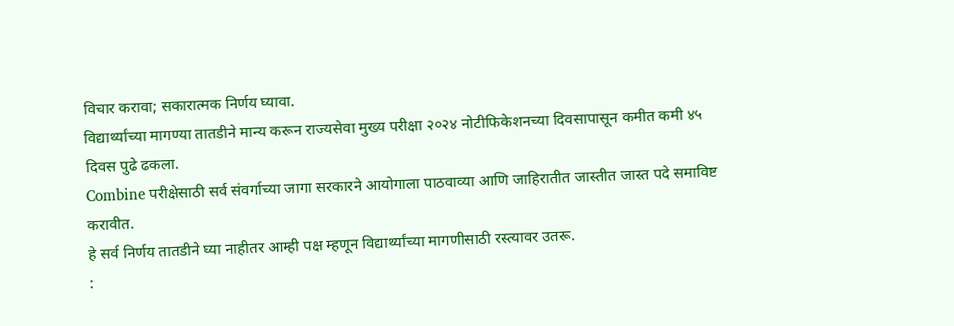विचार करावा; सकारात्मक निर्णय घ्यावा.
विद्यार्थ्यांच्या मागण्या तातडीने मान्य करून राज्यसेवा मुख्य परीक्षा २०२४ नोटीफिकेशनच्या दिवसापासून कमीत कमी ४५ दिवस पुढे ढकला.
Combine परीक्षेसाठी सर्व संवर्गाच्या जागा सरकारने आयोगाला पाठवाव्या आणि जाहिरातीत जास्तीत जास्त पदे समाविष्ट करावीत.
हे सर्व निर्णय तातडीने घ्या नाहीतर आम्ही पक्ष म्हणून विद्यार्थ्यांच्या मागणीसाठी रस्त्यावर उतरू.
: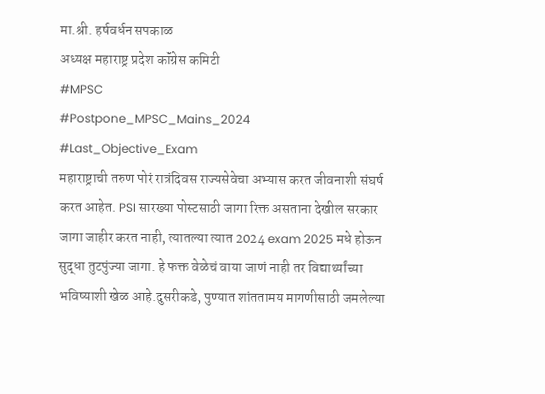मा.श्री. हर्षवर्धन सपकाळ
अध्यक्ष महाराष्ट्र प्रदेश कॉंग्रेस कमिटी
#MPSC
#Postpone_MPSC_Mains_2024
#Last_Objective_Exam
महाराष्ट्राची तरुण पोरं रात्रंदिवस राज्यसेवेचा अभ्यास करत जीवनाशी संघर्ष करत आहेत. PSI सारख्या पोस्टसाठी जागा रिक्त असताना देखील सरकार जागा जाहीर करत नाही, त्यातल्या त्यात 2024 exam 2025 मधे होऊन सुद्धा तुटपुंज्या जागा. हे फक्त वेळेचं वाया जाणं नाही तर विद्यार्थ्यांच्या भविष्याशी खेळ आहे.दुसरीकडे, पुण्यात शांततामय मागणीसाठी जमलेल्या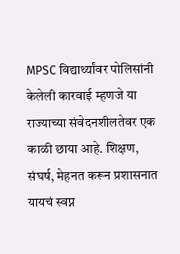MPSC विद्यार्थ्यांवर पोलिसांनी केलेली कारवाई म्हणजे या राज्याच्या संवेदनशीलतेवर एक काळी छाया आहे. शिक्षण, संघर्ष, मेहनत करून प्रशासनात यायचं स्वप्न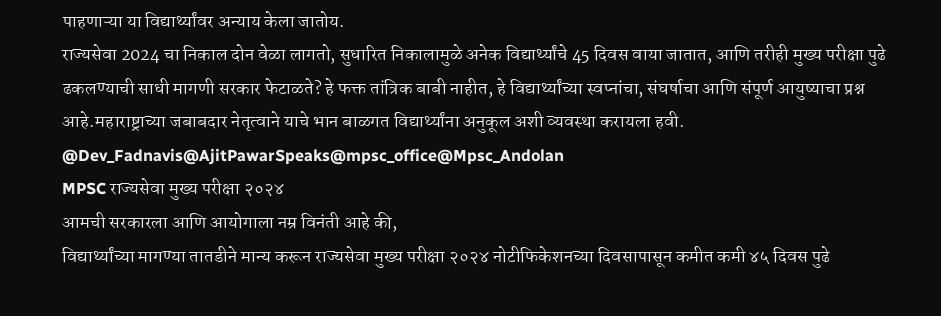पाहणाऱ्या या विद्यार्थ्यांवर अन्याय केला जातोय.
राज्यसेवा 2024 चा निकाल दोन वेळा लागतो, सुधारित निकालामुळे अनेक विद्यार्थ्यांचे 45 दिवस वाया जातात, आणि तरीही मुख्य परीक्षा पुढे ढकलण्याची साधी मागणी सरकार फेटाळते? हे फक्त तांत्रिक बाबी नाहीत, हे विद्यार्थ्यांच्या स्वप्नांचा, संघर्षाचा आणि संपूर्ण आयुष्याचा प्रश्न आहे.महाराष्ट्राच्या जबाबदार नेतृत्वाने याचे भान बाळगत विद्यार्थ्यांना अनुकूल अशी व्यवस्था करायला हवी.
@Dev_Fadnavis@AjitPawarSpeaks@mpsc_office@Mpsc_Andolan
MPSC राज्यसेवा मुख्य परीक्षा २०२४
आमची सरकारला आणि आयोगाला नम्र विनंती आहे की,
विद्यार्थ्यांच्या मागण्या तातडीने मान्य करून राज्यसेवा मुख्य परीक्षा २०२४ नोटीफिकेशनच्या दिवसापासून कमीत कमी ४५ दिवस पुढे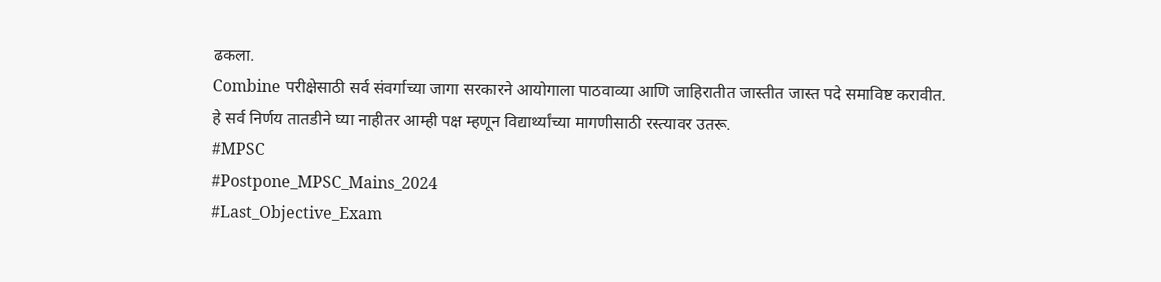ढकला.
Combine परीक्षेसाठी सर्व संवर्गाच्या जागा सरकारने आयोगाला पाठवाव्या आणि जाहिरातीत जास्तीत जास्त पदे समाविष्ट करावीत.
हे सर्व निर्णय तातडीने घ्या नाहीतर आम्ही पक्ष म्हणून विद्यार्थ्यांच्या मागणीसाठी रस्त्यावर उतरू.
#MPSC
#Postpone_MPSC_Mains_2024
#Last_Objective_Exam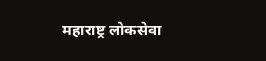महाराष्ट्र लोकसेवा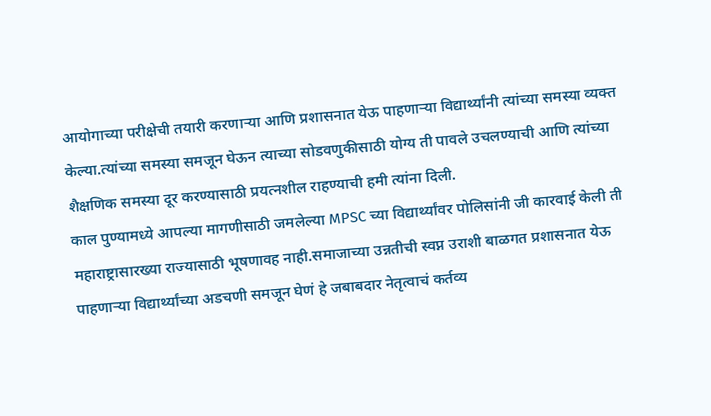आयोगाच्या परीक्षेची तयारी करणाऱ्या आणि प्रशासनात येऊ पाहणाऱ्या विद्यार्थ्यांनी त्यांच्या समस्या व्यक्त केल्या.त्यांच्या समस्या समजून घेऊन त्याच्या सोडवणुकीसाठी योग्य ती पावले उचलण्याची आणि त्यांच्या शैक्षणिक समस्या दूर करण्यासाठी प्रयत्नशील राहण्याची हमी त्यांना दिली.
काल पुण्यामध्ये आपल्या मागणीसाठी जमलेल्या MPSC च्या विद्यार्थ्यांवर पोलिसांनी जी कारवाई केली ती महाराष्ट्रासारख्या राज्यासाठी भूषणावह नाही.समाजाच्या उन्नतीची स्वप्न उराशी बाळगत प्रशासनात येऊ पाहणाऱ्या विद्यार्थ्यांच्या अडचणी समजून घेणं हे जबाबदार नेतृत्वाचं कर्तव्य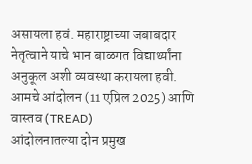असायला हवं. महाराष्ट्राच्या जबाबदार नेतृत्वाने याचे भान बाळगत विद्यार्थ्यांना अनुकूल अशी व्यवस्था करायला हवी.
आमचे आंदोलन (11 एप्रिल 2025) आणि वास्तव (TREAD)
आंदोलनातल्या दोन प्रमुख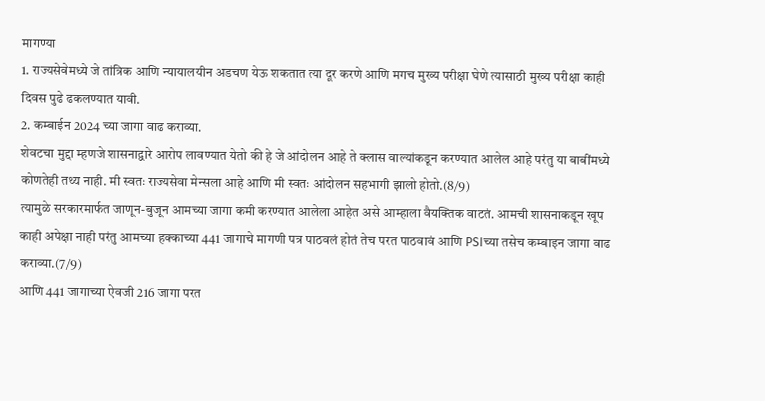मागण्या
1. राज्यसेवेमध्ये जे तांत्रिक आणि न्यायालयीन अडचण येऊ शकतात त्या दूर करणे आणि मगच मुख्य परीक्षा घेणे त्यासाठी मुख्य परीक्षा काही दिवस पुढे ढकलण्यात यावी.
2. कम्बाईन 2024 च्या जागा वाढ कराव्या.
शेवटचा मुद्दा म्हणजे शासनाद्वारे आरोप लावण्यात येतो की हे जे आंदोलन आहे ते क्लास वाल्यांकडून करण्यात आलेल आहे परंतु या बाबींमध्ये कोणतेही तथ्य नाही. मी स्वतः राज्यसेवा मेन्सला आहे आणि मी स्वतः आंदोलन सहभागी झालो होतो.(8/9)
त्यामुळे सरकारमार्फत जाणून-बुजून आमच्या जागा कमी करण्यात आलेला आहेत असे आम्हाला वैयक्तिक वाटतं. आमची शासनाकडून खूप काही अपेक्षा नाही परंतु आमच्या हक्काच्या 441 जागाचे मागणी पत्र पाठवलं होतं तेच परत पाठवावं आणि PSIच्या तसेच कम्बाइन जागा वाढ कराव्या.(7/9)
आणि 441 जागाच्या ऐवजी 216 जागा परत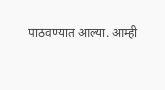पाठवण्यात आल्या. आम्ही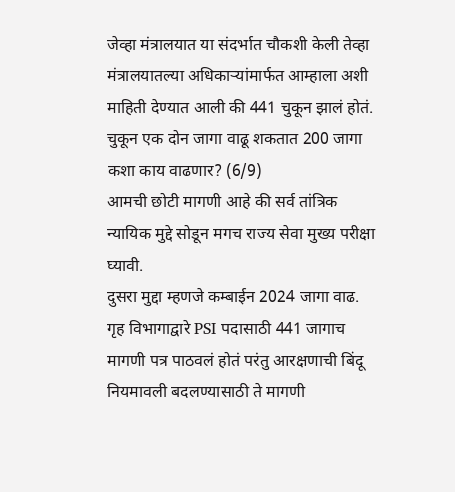जेव्हा मंत्रालयात या संदर्भात चौकशी केली तेव्हा मंत्रालयातल्या अधिकाऱ्यांमार्फत आम्हाला अशी माहिती देण्यात आली की 441 चुकून झालं होतं. चुकून एक दोन जागा वाढू शकतात 200 जागा कशा काय वाढणार? (6/9)
आमची छोटी मागणी आहे की सर्व तांत्रिक न्यायिक मुद्दे सोडून मगच राज्य सेवा मुख्य परीक्षा घ्यावी.
दुसरा मुद्दा म्हणजे कम्बाईन 2024 जागा वाढ.
गृह विभागाद्वारे PSI पदासाठी 441 जागाच मागणी पत्र पाठवलं होतं परंतु आरक्षणाची बिंदू नियमावली बदलण्यासाठी ते मागणी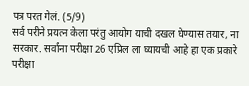पत्र परत गेलं. (5/9)
सर्व परीने प्रयत्न केला परंतु आयोग याची दखल घेण्यास तयार, ना सरकार. सर्वांना परीक्षा 26 एप्रिल ला घ्यायची आहे हा एक प्रकारे परीक्षा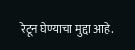रेटून घेण्याचा मुद्दा आहे.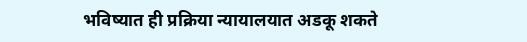भविष्यात ही प्रक्रिया न्यायालयात अडकू शकते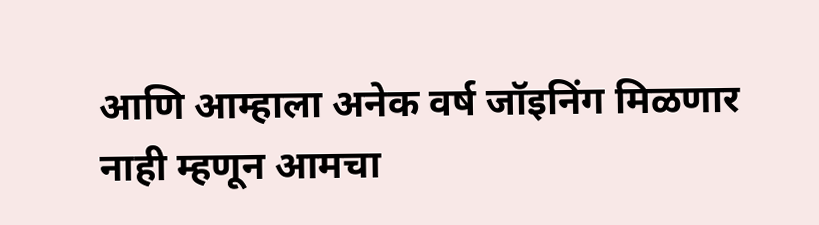आणि आम्हाला अनेक वर्ष जॉइनिंग मिळणार नाही म्हणून आमचा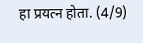हा प्रयत्न होता. (4/9)